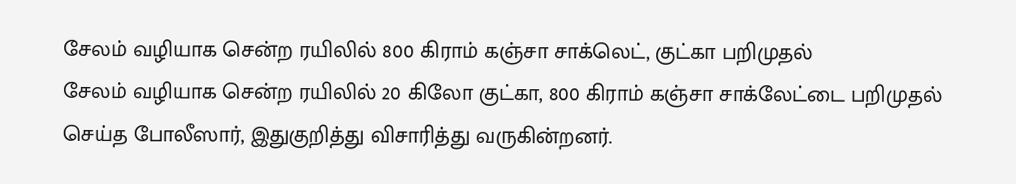சேலம் வழியாக சென்ற ரயிலில் 800 கிராம் கஞ்சா சாக்லெட், குட்கா பறிமுதல்
சேலம் வழியாக சென்ற ரயிலில் 20 கிலோ குட்கா, 800 கிராம் கஞ்சா சாக்லேட்டை பறிமுதல் செய்த போலீஸார், இதுகுறித்து விசாரித்து வருகின்றனர்.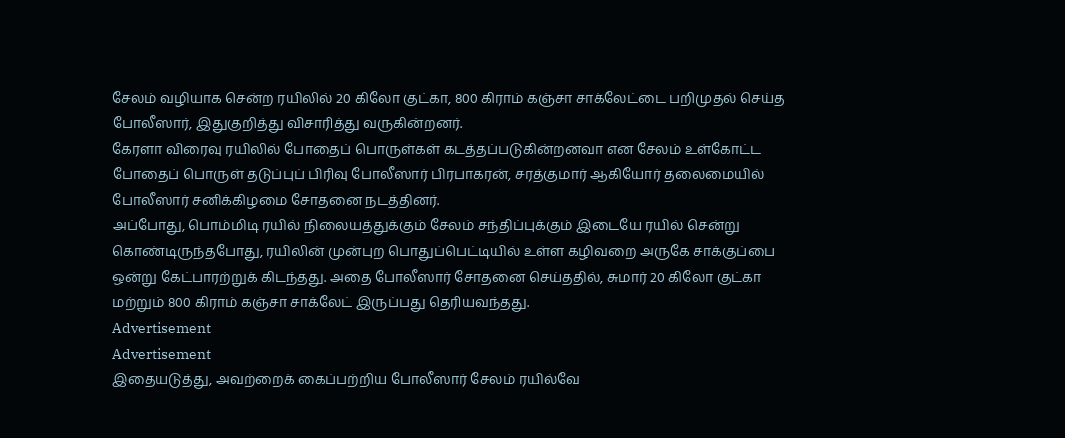சேலம் வழியாக சென்ற ரயிலில் 20 கிலோ குட்கா, 800 கிராம் கஞ்சா சாக்லேட்டை பறிமுதல் செய்த போலீஸார், இதுகுறித்து விசாரித்து வருகின்றனர்.
கேரளா விரைவு ரயிலில் போதைப் பொருள்கள் கடத்தப்படுகின்றனவா என சேலம் உள்கோட்ட போதைப் பொருள் தடுப்புப் பிரிவு போலீஸார் பிரபாகரன், சரத்குமார் ஆகியோர் தலைமையில் போலீஸார் சனிக்கிழமை சோதனை நடத்தினர்.
அப்போது, பொம்மிடி ரயில் நிலையத்துக்கும் சேலம் சந்திப்புக்கும் இடையே ரயில் சென்று கொண்டிருந்தபோது, ரயிலின் முன்புற பொதுப்பெட்டியில் உள்ள கழிவறை அருகே சாக்குப்பை ஒன்று கேட்பாரற்றுக் கிடந்தது. அதை போலீஸார் சோதனை செய்ததில், சுமார் 20 கிலோ குட்கா மற்றும் 800 கிராம் கஞ்சா சாக்லேட் இருப்பது தெரியவந்தது.
Advertisement
Advertisement
இதையடுத்து, அவற்றைக் கைப்பற்றிய போலீஸார் சேலம் ரயில்வே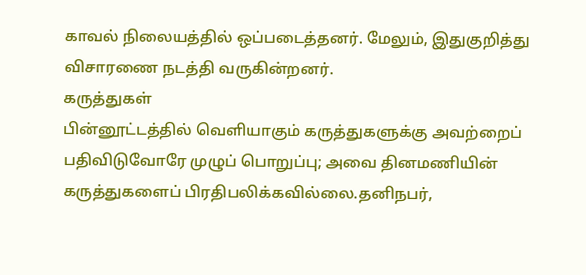காவல் நிலையத்தில் ஒப்படைத்தனர். மேலும், இதுகுறித்து விசாரணை நடத்தி வருகின்றனர்.
கருத்துகள்
பின்னூட்டத்தில் வெளியாகும் கருத்துகளுக்கு அவற்றைப் பதிவிடுவோரே முழுப் பொறுப்பு; அவை தினமணியின் கருத்துகளைப் பிரதிபலிக்கவில்லை.தனிநபர்,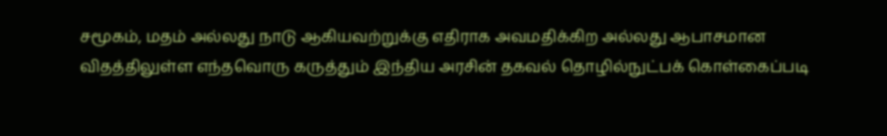சமூகம், மதம் அல்லது நாடு ஆகியவற்றுக்கு எதிராக அவமதிக்கிற அல்லது ஆபாசமான விதத்திலுள்ள எந்தவொரு கருத்தும் இந்திய அரசின் தகவல் தொழில்நுட்பக் கொள்கைப்படி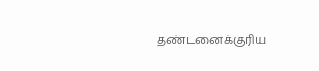தண்டனைக்குரிய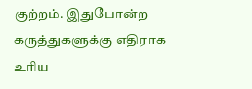குற்றம். இதுபோன்ற கருத்துகளுக்கு எதிராக உரிய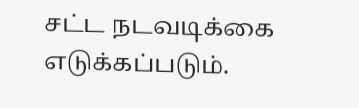சட்ட நடவடிக்கை எடுக்கப்படும்.